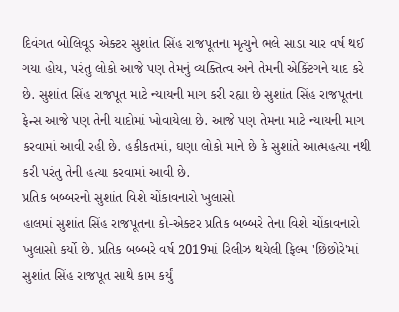દિવંગત બોલિવૂડ એક્ટર સુશાંત સિંહ રાજપૂતના મૃત્યુને ભલે સાડા ચાર વર્ષ થઈ ગયા હોય, પરંતુ લોકો આજે પણ તેમનું વ્યક્તિત્વ અને તેમની એક્ટિંગને યાદ કરે છે. સુશાંત સિંહ રાજપૂત માટે ન્યાયની માગ કરી રહ્યા છે સુશાંત સિંહ રાજપૂતના ફેન્સ આજે પણ તેની યાદોમાં ખોવાયેલા છે. આજે પણ તેમના માટે ન્યાયની માગ કરવામાં આવી રહી છે. હકીકતમાં, ઘણા લોકો માને છે કે સુશાંતે આત્મહત્યા નથી કરી પરંતુ તેની હત્યા કરવામાં આવી છે.
પ્રતિક બબ્બરનો સુશાંત વિશે ચોંકાવનારો ખુલાસો
હાલમાં સુશાંત સિંહ રાજપૂતના કો-એક્ટર પ્રતિક બબ્બરે તેના વિશે ચોંકાવનારો ખુલાસો કર્યો છે. પ્રતિક બબ્બરે વર્ષ 2019માં રિલીઝ થયેલી ફિલ્મ 'છિછોરે'માં સુશાંત સિંહ રાજપૂત સાથે કામ કર્યું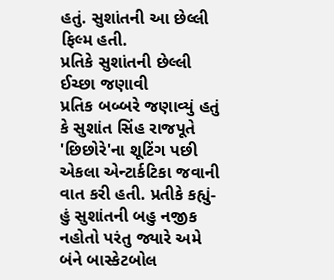હતું. સુશાંતની આ છેલ્લી ફિલ્મ હતી.
પ્રતિકે સુશાંતની છેલ્લી ઈચ્છા જણાવી
પ્રતિક બબ્બરે જણાવ્યું હતું કે સુશાંત સિંહ રાજપૂતે 'છિછોરે'ના શૂટિંગ પછી એકલા એન્ટાર્કટિકા જવાની વાત કરી હતી. પ્રતીકે કહ્યું- હું સુશાંતની બહુ નજીક નહોતો પરંતુ જ્યારે અમે બંને બાસ્કેટબોલ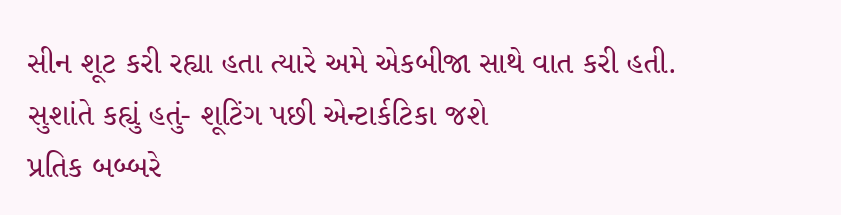સીન શૂટ કરી રહ્યા હતા ત્યારે અમે એકબીજા સાથે વાત કરી હતી.
સુશાંતે કહ્યું હતું- શૂટિંગ પછી એન્ટાર્કટિકા જશે
પ્રતિક બબ્બરે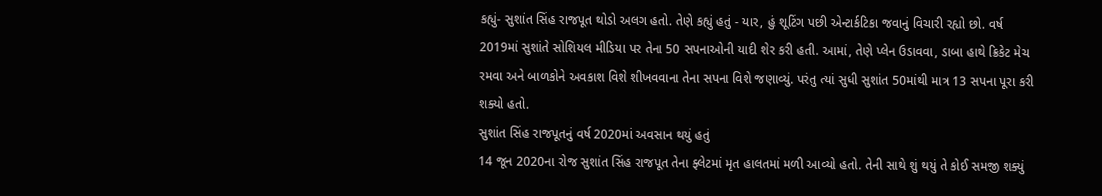કહ્યું- સુશાંત સિંહ રાજપૂત થોડો અલગ હતો. તેણે કહ્યું હતું - યાર, હું શૂટિંગ પછી એન્ટાર્કટિકા જવાનું વિચારી રહ્યો છો. વર્ષ 2019માં સુશાંતે સોશિયલ મીડિયા પર તેના 50 સપનાઓની યાદી શેર કરી હતી. આમાં, તેણે પ્લેન ઉડાવવા, ડાબા હાથે ક્રિકેટ મેચ રમવા અને બાળકોને અવકાશ વિશે શીખવવાના તેના સપના વિશે જણાવ્યું. પરંતુ ત્યાં સુધી સુશાંત 50માંથી માત્ર 13 સપના પૂરા કરી શક્યો હતો.
સુશાંત સિંહ રાજપૂતનું વર્ષ 2020માં અવસાન થયું હતું
14 જૂન 2020ના રોજ સુશાંત સિંહ રાજપૂત તેના ફ્લેટમાં મૃત હાલતમાં મળી આવ્યો હતો. તેની સાથે શું થયું તે કોઈ સમજી શક્યું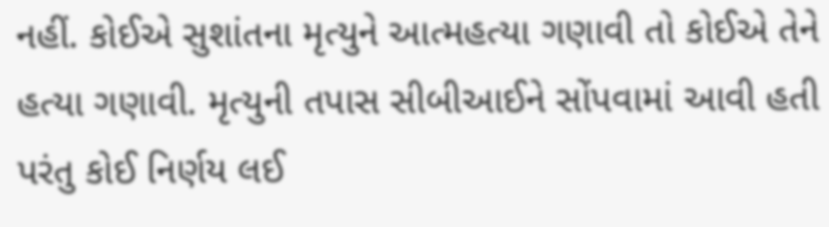નહીં. કોઈએ સુશાંતના મૃત્યુને આત્મહત્યા ગણાવી તો કોઈએ તેને હત્યા ગણાવી. મૃત્યુની તપાસ સીબીઆઈને સોંપવામાં આવી હતી પરંતુ કોઈ નિર્ણય લઈ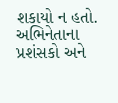શકાયો ન હતો. અભિનેતાના પ્રશંસકો અને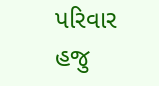પરિવાર હજુ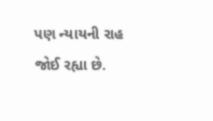પણ ન્યાયની રાહ જોઈ રહ્યા છે.